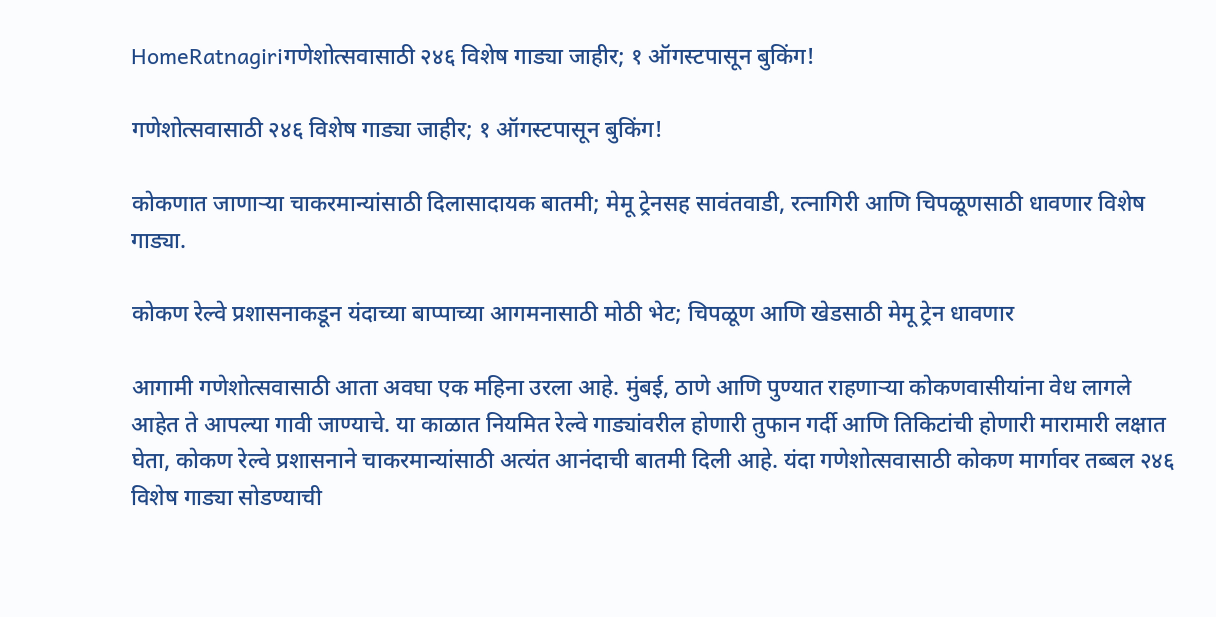HomeRatnagiriगणेशोत्सवासाठी २४६ विशेष गाड्या जाहीर; १ ऑगस्टपासून बुकिंग!

गणेशोत्सवासाठी २४६ विशेष गाड्या जाहीर; १ ऑगस्टपासून बुकिंग!

कोकणात जाणाऱ्या चाकरमान्यांसाठी दिलासादायक बातमी; मेमू ट्रेनसह सावंतवाडी, रत्नागिरी आणि चिपळूणसाठी धावणार विशेष गाड्या.

कोकण रेल्वे प्रशासनाकडून यंदाच्या बाप्पाच्या आगमनासाठी मोठी भेट; चिपळूण आणि खेडसाठी मेमू ट्रेन धावणार

आगामी गणेशोत्सवासाठी आता अवघा एक महिना उरला आहे. मुंबई, ठाणे आणि पुण्यात राहणाऱ्या कोकणवासीयांना वेध लागले आहेत ते आपल्या गावी जाण्याचे. या काळात नियमित रेल्वे गाड्यांवरील होणारी तुफान गर्दी आणि तिकिटांची होणारी मारामारी लक्षात घेता, कोकण रेल्वे प्रशासनाने चाकरमान्यांसाठी अत्यंत आनंदाची बातमी दिली आहे. यंदा गणेशोत्सवासाठी कोकण मार्गावर तब्बल २४६ विशेष गाड्या सोडण्याची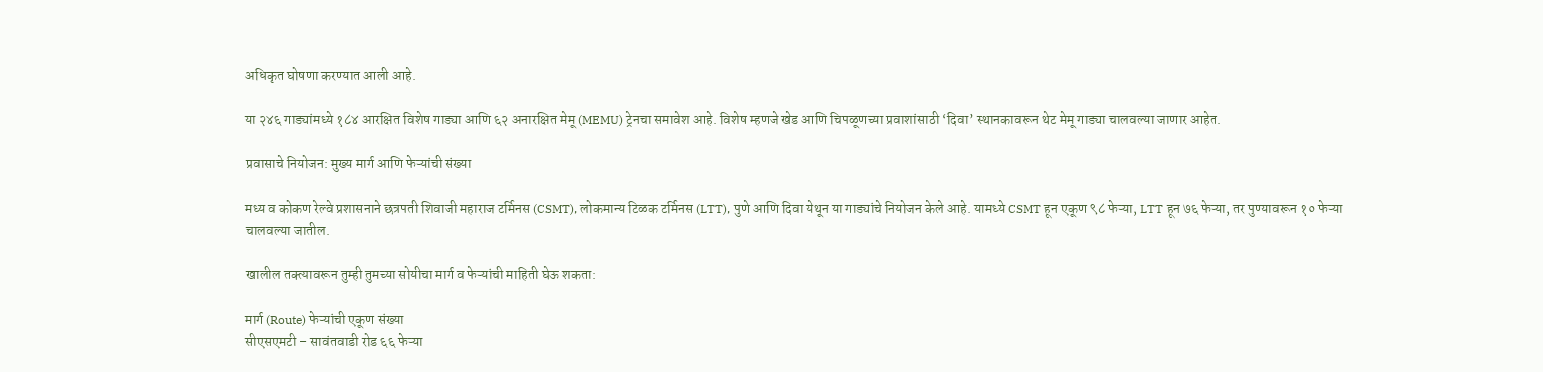अधिकृत घोषणा करण्यात आली आहे.

या २४६ गाड्यांमध्ये १८४ आरक्षित विशेष गाड्या आणि ६२ अनारक्षित मेमू (MEMU) ट्रेनचा समावेश आहे. विशेष म्हणजे खेड आणि चिपळूणच्या प्रवाशांसाठी ‘दिवा’ स्थानकावरून थेट मेमू गाड्या चालवल्या जाणार आहेत.

प्रवासाचे नियोजन: मुख्य मार्ग आणि फेऱ्यांची संख्या

मध्य व कोकण रेल्वे प्रशासनाने छत्रपती शिवाजी महाराज टर्मिनस (CSMT), लोकमान्य टिळक टर्मिनस (LTT), पुणे आणि दिवा येथून या गाड्यांचे नियोजन केले आहे. यामध्ये CSMT हून एकूण ९८ फेऱ्या, LTT हून ७६ फेऱ्या, तर पुण्यावरून १० फेऱ्या चालवल्या जातील.

खालील तक्त्यावरून तुम्ही तुमच्या सोयीचा मार्ग व फेऱ्यांची माहिती घेऊ शकता:

मार्ग (Route) फेऱ्यांची एकूण संख्या
सीएसएमटी – सावंतवाडी रोड ६६ फेऱ्या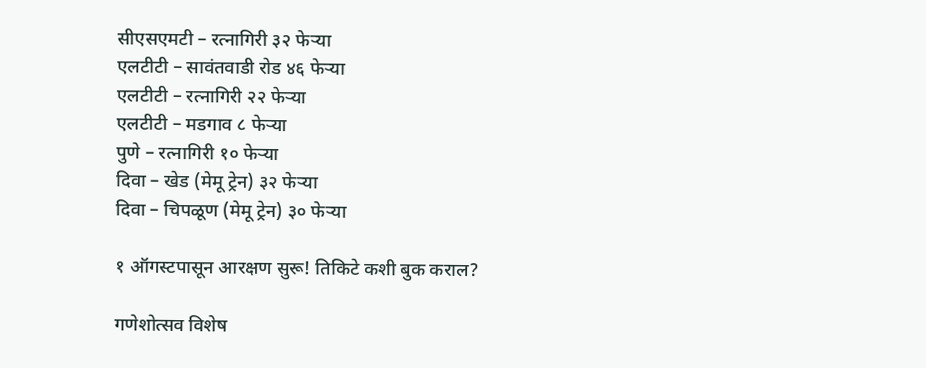सीएसएमटी – रत्नागिरी ३२ फेऱ्या
एलटीटी – सावंतवाडी रोड ४६ फेऱ्या
एलटीटी – रत्नागिरी २२ फेऱ्या
एलटीटी – मडगाव ८ फेऱ्या
पुणे – रत्नागिरी १० फेऱ्या
दिवा – खेड (मेमू ट्रेन) ३२ फेऱ्या
दिवा – चिपळूण (मेमू ट्रेन) ३० फेऱ्या

१ ऑगस्टपासून आरक्षण सुरू! तिकिटे कशी बुक कराल?

गणेशोत्सव विशेष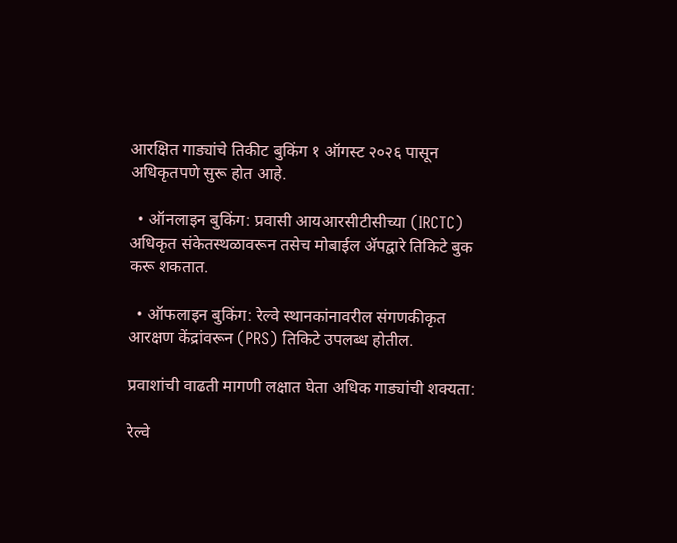आरक्षित गाड्यांचे तिकीट बुकिंग १ ऑगस्ट २०२६ पासून अधिकृतपणे सुरू होत आहे.

  • ऑनलाइन बुकिंग: प्रवासी आयआरसीटीसीच्या (IRCTC) अधिकृत संकेतस्थळावरून तसेच मोबाईल अ‍ॅपद्वारे तिकिटे बुक करू शकतात.

  • ऑफलाइन बुकिंग: रेल्वे स्थानकांनावरील संगणकीकृत आरक्षण केंद्रांवरून (PRS) तिकिटे उपलब्ध होतील.

प्रवाशांची वाढती मागणी लक्षात घेता अधिक गाड्यांची शक्यता:

रेल्वे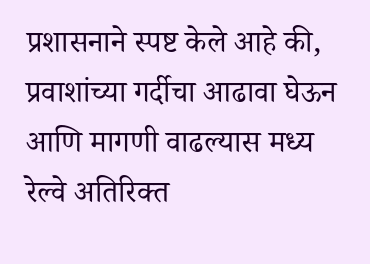प्रशासनाने स्पष्ट केले आहे की, प्रवाशांच्या गर्दीचा आढावा घेऊन आणि मागणी वाढल्यास मध्य रेल्वे अतिरिक्त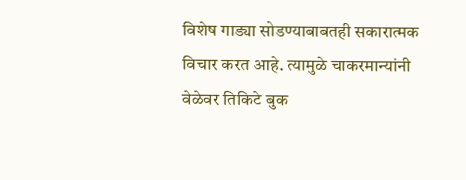विशेष गाड्या सोडण्याबाबतही सकारात्मक विचार करत आहे. त्यामुळे चाकरमान्यांनी वेळेवर तिकिटे बुक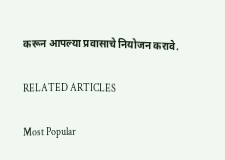करून आपल्या प्रवासाचे नियोजन करावे.

RELATED ARTICLES

Most Popular